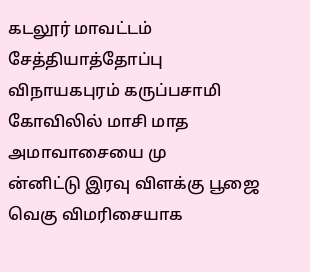கடலூர் மாவட்டம் சேத்தியாத்தோப்பு விநாயகபுரம் கருப்பசாமி கோவிலில் மாசி மாத அமாவாசையை மு
ன்னிட்டு இரவு விளக்கு பூஜை வெகு விமரிசையாக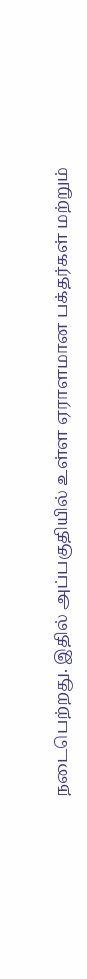நடைபெற்றது. இதில் அப்பகுதியில் உள்ள ஏராளமான பக்தர்கள் மற்றும்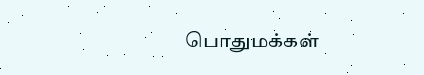பொதுமக்கள்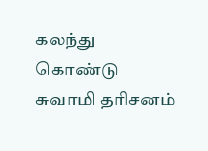கலந்து கொண்டு சுவாமி தரிசனம்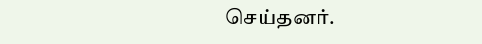செய்தனர்.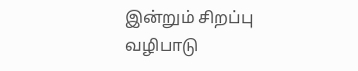இன்றும் சிறப்பு வழிபாடு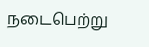நடைபெற்று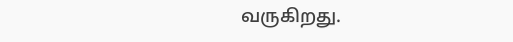வருகிறது.